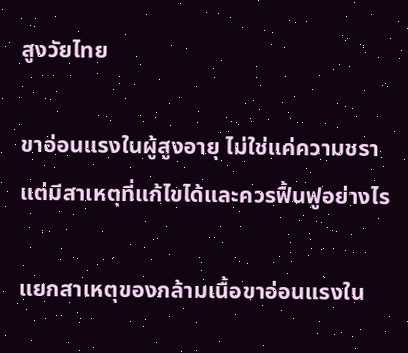สูงวัยไทย

ขาอ่อนแรงในผู้สูงอายุ ไม่ใช่แค่ความชรา แต่มีสาเหตุที่แก้ไขได้และควรฟื้นฟูอย่างไร

แยกสาเหตุของกล้ามเนื้อขาอ่อนแรงใน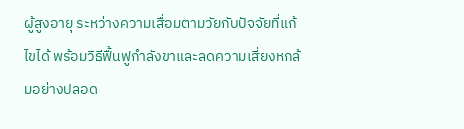ผู้สูงอายุ ระหว่างความเสื่อมตามวัยกับปัจจัยที่แก้ไขได้ พร้อมวิธีฟื้นฟูกำลังขาและลดความเสี่ยงหกล้มอย่างปลอด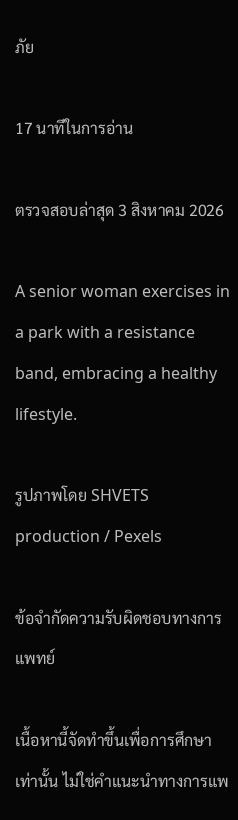ภัย

17 นาทีในการอ่าน

ตรวจสอบล่าสุด 3 สิงหาคม 2026

A senior woman exercises in a park with a resistance band, embracing a healthy lifestyle.

รูปภาพโดย SHVETS production / Pexels

ข้อจำกัดความรับผิดชอบทางการแพทย์

เนื้อหานี้จัดทำขึ้นเพื่อการศึกษาเท่านั้น ไม่ใช่คำแนะนำทางการแพ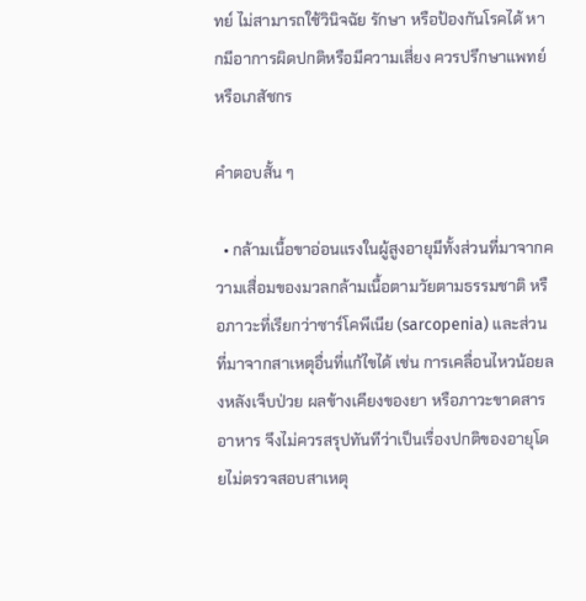ทย์ ไม่สามารถใช้วินิจฉัย รักษา หรือป้องกันโรคได้ หากมีอาการผิดปกติหรือมีความเสี่ยง ควรปรึกษาแพทย์หรือเภสัชกร

คำตอบสั้น ๆ

  • กล้ามเนื้อขาอ่อนแรงในผู้สูงอายุมีทั้งส่วนที่มาจากความเสื่อมของมวลกล้ามเนื้อตามวัยตามธรรมชาติ หรือภาวะที่เรียกว่าซาร์โคพีเนีย (sarcopenia) และส่วนที่มาจากสาเหตุอื่นที่แก้ไขได้ เช่น การเคลื่อนไหวน้อยลงหลังเจ็บป่วย ผลข้างเคียงของยา หรือภาวะขาดสารอาหาร จึงไม่ควรสรุปทันทีว่าเป็นเรื่องปกติของอายุโดยไม่ตรวจสอบสาเหตุ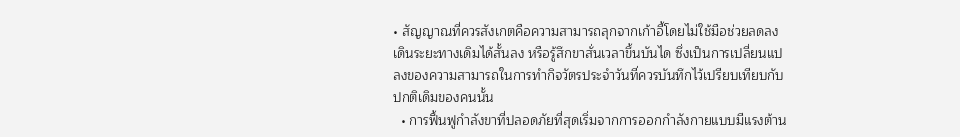• สัญญาณที่ควรสังเกตคือความสามารถลุกจากเก้าอี้โดยไม่ใช้มือช่วยลดลง เดินระยะทางเดิมได้สั้นลง หรือรู้สึกขาสั่นเวลาขึ้นบันได ซึ่งเป็นการเปลี่ยนแปลงของความสามารถในการทำกิจวัตรประจำวันที่ควรบันทึกไว้เปรียบเทียบกับปกติเดิมของคนนั้น
  • การฟื้นฟูกำลังขาที่ปลอดภัยที่สุดเริ่มจากการออกกำลังกายแบบมีแรงต้าน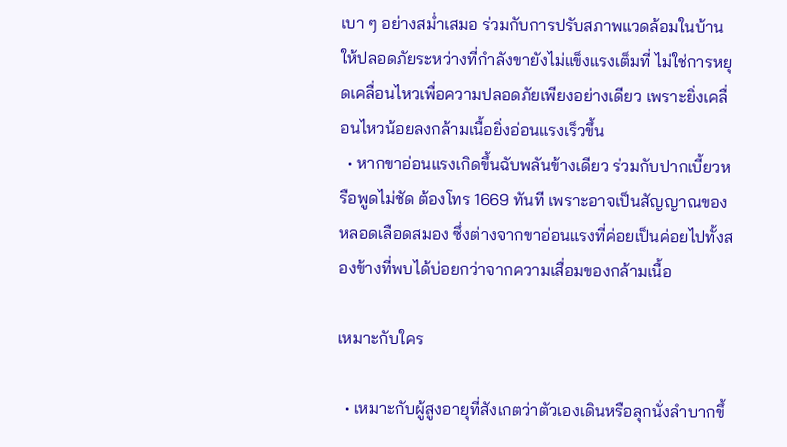เบา ๆ อย่างสม่ำเสมอ ร่วมกับการปรับสภาพแวดล้อมในบ้านให้ปลอดภัยระหว่างที่กำลังขายังไม่แข็งแรงเต็มที่ ไม่ใช่การหยุดเคลื่อนไหวเพื่อความปลอดภัยเพียงอย่างเดียว เพราะยิ่งเคลื่อนไหวน้อยลงกล้ามเนื้อยิ่งอ่อนแรงเร็วขึ้น
  • หากขาอ่อนแรงเกิดขึ้นฉับพลันข้างเดียว ร่วมกับปากเบี้ยวหรือพูดไม่ชัด ต้องโทร 1669 ทันที เพราะอาจเป็นสัญญาณของหลอดเลือดสมอง ซึ่งต่างจากขาอ่อนแรงที่ค่อยเป็นค่อยไปทั้งสองข้างที่พบได้บ่อยกว่าจากความเสื่อมของกล้ามเนื้อ

เหมาะกับใคร

  • เหมาะกับผู้สูงอายุที่สังเกตว่าตัวเองเดินหรือลุกนั่งลำบากขึ้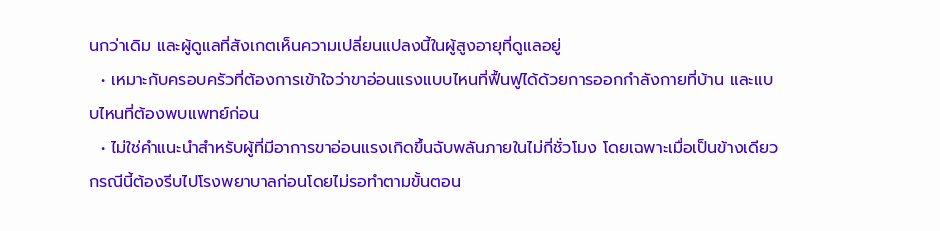นกว่าเดิม และผู้ดูแลที่สังเกตเห็นความเปลี่ยนแปลงนี้ในผู้สูงอายุที่ดูแลอยู่
  • เหมาะกับครอบครัวที่ต้องการเข้าใจว่าขาอ่อนแรงแบบไหนที่ฟื้นฟูได้ด้วยการออกกำลังกายที่บ้าน และแบบไหนที่ต้องพบแพทย์ก่อน
  • ไม่ใช่คำแนะนำสำหรับผู้ที่มีอาการขาอ่อนแรงเกิดขึ้นฉับพลันภายในไม่กี่ชั่วโมง โดยเฉพาะเมื่อเป็นข้างเดียว กรณีนี้ต้องรีบไปโรงพยาบาลก่อนโดยไม่รอทำตามขั้นตอน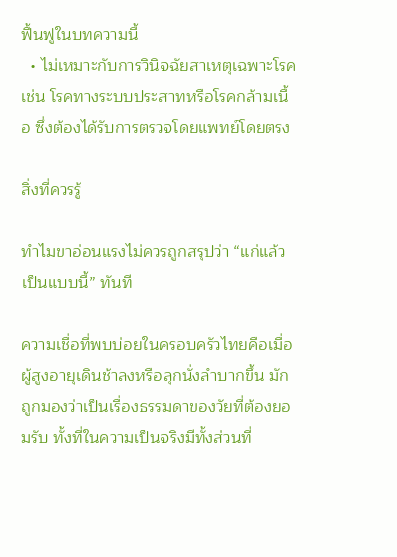ฟื้นฟูในบทความนี้
  • ไม่เหมาะกับการวินิจฉัยสาเหตุเฉพาะโรค เช่น โรคทางระบบประสาทหรือโรคกล้ามเนื้อ ซึ่งต้องได้รับการตรวจโดยแพทย์โดยตรง

สิ่งที่ควรรู้

ทำไมขาอ่อนแรงไม่ควรถูกสรุปว่า “แก่แล้วเป็นแบบนี้” ทันที

ความเชื่อที่พบบ่อยในครอบครัวไทยคือเมื่อผู้สูงอายุเดินช้าลงหรือลุกนั่งลำบากขึ้น มักถูกมองว่าเป็นเรื่องธรรมดาของวัยที่ต้องยอมรับ ทั้งที่ในความเป็นจริงมีทั้งส่วนที่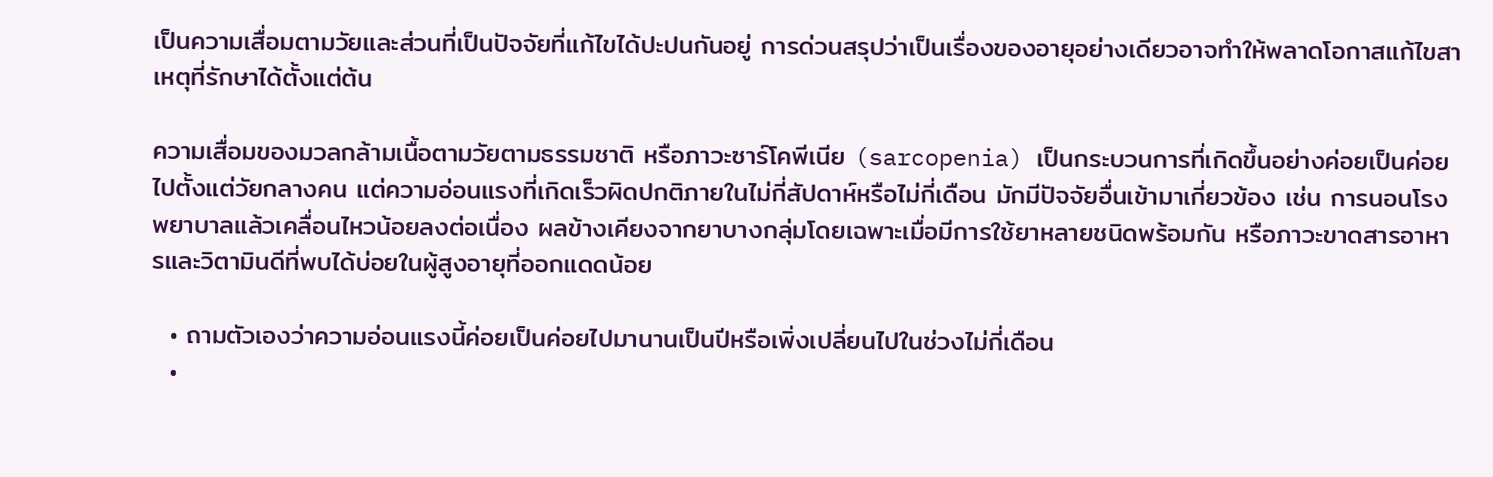เป็นความเสื่อมตามวัยและส่วนที่เป็นปัจจัยที่แก้ไขได้ปะปนกันอยู่ การด่วนสรุปว่าเป็นเรื่องของอายุอย่างเดียวอาจทำให้พลาดโอกาสแก้ไขสาเหตุที่รักษาได้ตั้งแต่ต้น

ความเสื่อมของมวลกล้ามเนื้อตามวัยตามธรรมชาติ หรือภาวะซาร์โคพีเนีย (sarcopenia) เป็นกระบวนการที่เกิดขึ้นอย่างค่อยเป็นค่อยไปตั้งแต่วัยกลางคน แต่ความอ่อนแรงที่เกิดเร็วผิดปกติภายในไม่กี่สัปดาห์หรือไม่กี่เดือน มักมีปัจจัยอื่นเข้ามาเกี่ยวข้อง เช่น การนอนโรงพยาบาลแล้วเคลื่อนไหวน้อยลงต่อเนื่อง ผลข้างเคียงจากยาบางกลุ่มโดยเฉพาะเมื่อมีการใช้ยาหลายชนิดพร้อมกัน หรือภาวะขาดสารอาหารและวิตามินดีที่พบได้บ่อยในผู้สูงอายุที่ออกแดดน้อย

  • ถามตัวเองว่าความอ่อนแรงนี้ค่อยเป็นค่อยไปมานานเป็นปีหรือเพิ่งเปลี่ยนไปในช่วงไม่กี่เดือน
  •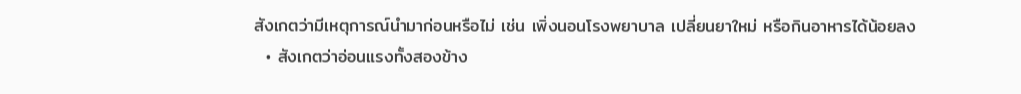สังเกตว่ามีเหตุการณ์นำมาก่อนหรือไม่ เช่น เพิ่งนอนโรงพยาบาล เปลี่ยนยาใหม่ หรือกินอาหารได้น้อยลง
  • สังเกตว่าอ่อนแรงทั้งสองข้าง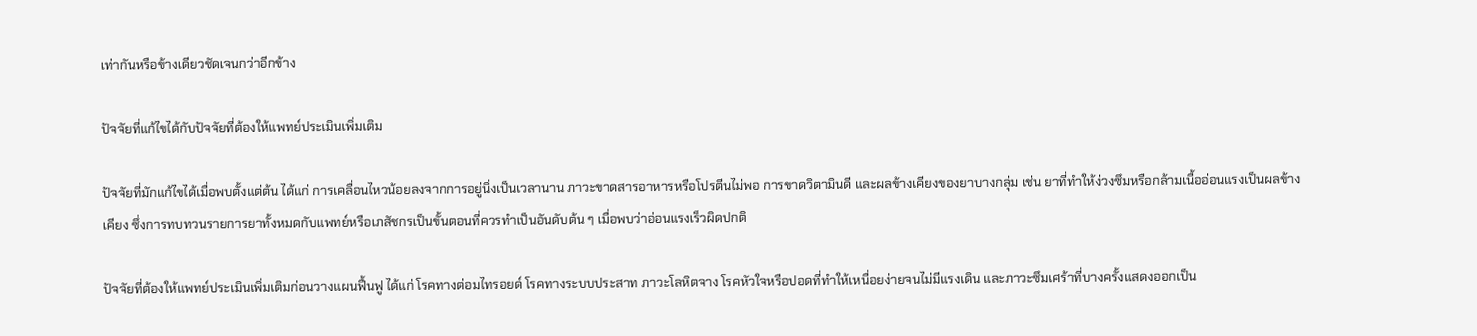เท่ากันหรือข้างเดียวชัดเจนกว่าอีกข้าง

ปัจจัยที่แก้ไขได้กับปัจจัยที่ต้องให้แพทย์ประเมินเพิ่มเติม

ปัจจัยที่มักแก้ไขได้เมื่อพบตั้งแต่ต้น ได้แก่ การเคลื่อนไหวน้อยลงจากการอยู่นิ่งเป็นเวลานาน ภาวะขาดสารอาหารหรือโปรตีนไม่พอ การขาดวิตามินดี และผลข้างเคียงของยาบางกลุ่ม เช่น ยาที่ทำให้ง่วงซึมหรือกล้ามเนื้ออ่อนแรงเป็นผลข้างเคียง ซึ่งการทบทวนรายการยาทั้งหมดกับแพทย์หรือเภสัชกรเป็นขั้นตอนที่ควรทำเป็นอันดับต้น ๆ เมื่อพบว่าอ่อนแรงเร็วผิดปกติ

ปัจจัยที่ต้องให้แพทย์ประเมินเพิ่มเติมก่อนวางแผนฟื้นฟู ได้แก่ โรคทางต่อมไทรอยด์ โรคทางระบบประสาท ภาวะโลหิตจาง โรคหัวใจหรือปอดที่ทำให้เหนื่อยง่ายจนไม่มีแรงเดิน และภาวะซึมเศร้าที่บางครั้งแสดงออกเป็น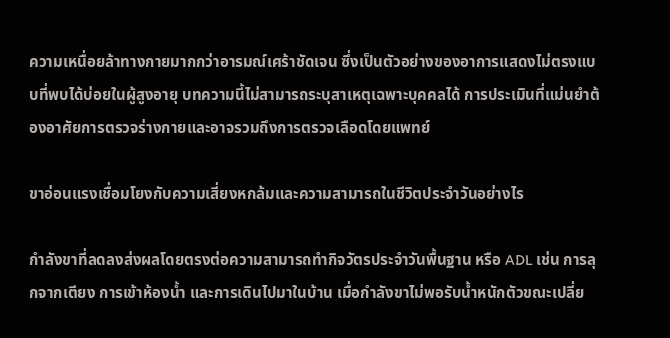ความเหนื่อยล้าทางกายมากกว่าอารมณ์เศร้าชัดเจน ซึ่งเป็นตัวอย่างของอาการแสดงไม่ตรงแบบที่พบได้บ่อยในผู้สูงอายุ บทความนี้ไม่สามารถระบุสาเหตุเฉพาะบุคคลได้ การประเมินที่แม่นยำต้องอาศัยการตรวจร่างกายและอาจรวมถึงการตรวจเลือดโดยแพทย์

ขาอ่อนแรงเชื่อมโยงกับความเสี่ยงหกล้มและความสามารถในชีวิตประจำวันอย่างไร

กำลังขาที่ลดลงส่งผลโดยตรงต่อความสามารถทำกิจวัตรประจำวันพื้นฐาน หรือ ADL เช่น การลุกจากเตียง การเข้าห้องน้ำ และการเดินไปมาในบ้าน เมื่อกำลังขาไม่พอรับน้ำหนักตัวขณะเปลี่ย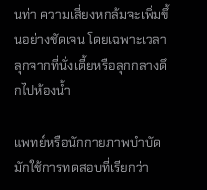นท่า ความเสี่ยงหกล้มจะเพิ่มขึ้นอย่างชัดเจน โดยเฉพาะเวลาลุกจากที่นั่งเตี้ยหรือลุกกลางดึกไปห้องน้ำ

แพทย์หรือนักกายภาพบำบัดมักใช้การทดสอบที่เรียกว่า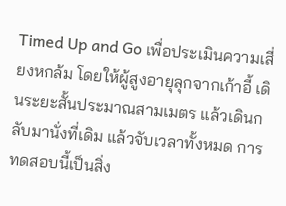Timed Up and Go เพื่อประเมินความเสี่ยงหกล้ม โดยให้ผู้สูงอายุลุกจากเก้าอี้ เดินระยะสั้นประมาณสามเมตร แล้วเดินกลับมานั่งที่เดิม แล้วจับเวลาทั้งหมด การทดสอบนี้เป็นสิ่ง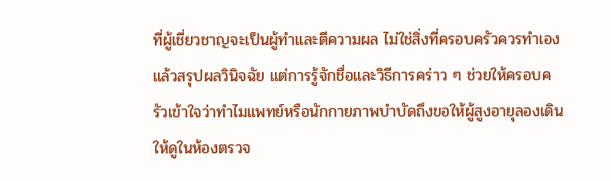ที่ผู้เชี่ยวชาญจะเป็นผู้ทำและตีความผล ไม่ใช่สิ่งที่ครอบครัวควรทำเองแล้วสรุปผลวินิจฉัย แต่การรู้จักชื่อและวิธีการคร่าว ๆ ช่วยให้ครอบครัวเข้าใจว่าทำไมแพทย์หรือนักกายภาพบำบัดถึงขอให้ผู้สูงอายุลองเดินให้ดูในห้องตรวจ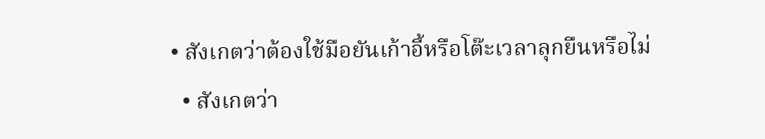• สังเกตว่าต้องใช้มือยันเก้าอี้หรือโต๊ะเวลาลุกยืนหรือไม่
  • สังเกตว่า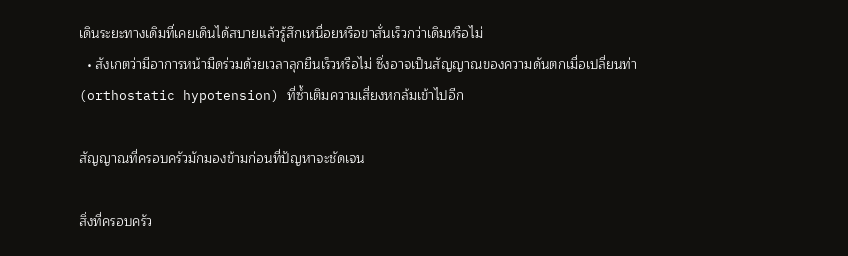เดินระยะทางเดิมที่เคยเดินได้สบายแล้วรู้สึกเหนื่อยหรือขาสั่นเร็วกว่าเดิมหรือไม่
  • สังเกตว่ามีอาการหน้ามืดร่วมด้วยเวลาลุกยืนเร็วหรือไม่ ซึ่งอาจเป็นสัญญาณของความดันตกเมื่อเปลี่ยนท่า (orthostatic hypotension) ที่ซ้ำเติมความเสี่ยงหกล้มเข้าไปอีก

สัญญาณที่ครอบครัวมักมองข้ามก่อนที่ปัญหาจะชัดเจน

สิ่งที่ครอบครัว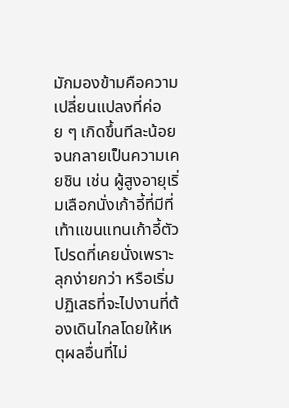มักมองข้ามคือความเปลี่ยนแปลงที่ค่อย ๆ เกิดขึ้นทีละน้อยจนกลายเป็นความเคยชิน เช่น ผู้สูงอายุเริ่มเลือกนั่งเก้าอี้ที่มีที่เท้าแขนแทนเก้าอี้ตัวโปรดที่เคยนั่งเพราะลุกง่ายกว่า หรือเริ่มปฏิเสธที่จะไปงานที่ต้องเดินไกลโดยให้เหตุผลอื่นที่ไม่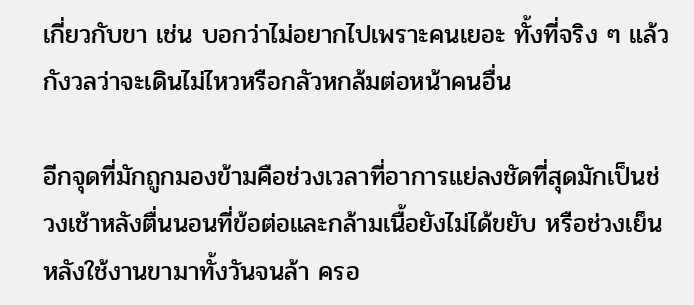เกี่ยวกับขา เช่น บอกว่าไม่อยากไปเพราะคนเยอะ ทั้งที่จริง ๆ แล้วกังวลว่าจะเดินไม่ไหวหรือกลัวหกล้มต่อหน้าคนอื่น

อีกจุดที่มักถูกมองข้ามคือช่วงเวลาที่อาการแย่ลงชัดที่สุดมักเป็นช่วงเช้าหลังตื่นนอนที่ข้อต่อและกล้ามเนื้อยังไม่ได้ขยับ หรือช่วงเย็นหลังใช้งานขามาทั้งวันจนล้า ครอ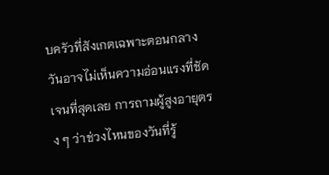บครัวที่สังเกตเฉพาะตอนกลางวันอาจไม่เห็นความอ่อนแรงที่ชัดเจนที่สุดเลย การถามผู้สูงอายุตรง ๆ ว่าช่วงไหนของวันที่รู้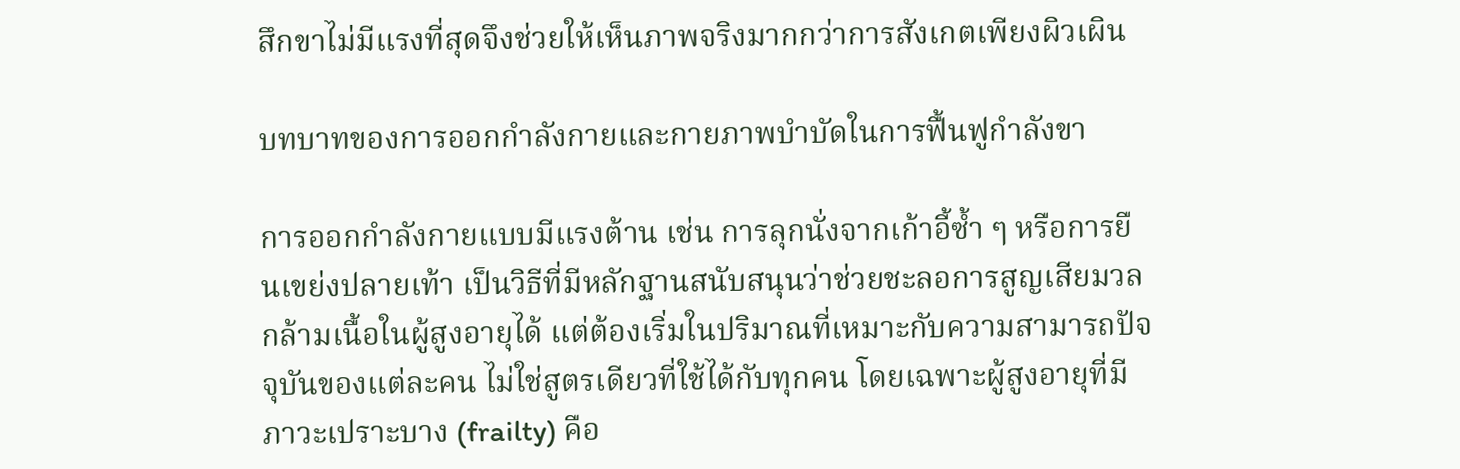สึกขาไม่มีแรงที่สุดจึงช่วยให้เห็นภาพจริงมากกว่าการสังเกตเพียงผิวเผิน

บทบาทของการออกกำลังกายและกายภาพบำบัดในการฟื้นฟูกำลังขา

การออกกำลังกายแบบมีแรงต้าน เช่น การลุกนั่งจากเก้าอี้ซ้ำ ๆ หรือการยืนเขย่งปลายเท้า เป็นวิธีที่มีหลักฐานสนับสนุนว่าช่วยชะลอการสูญเสียมวลกล้ามเนื้อในผู้สูงอายุได้ แต่ต้องเริ่มในปริมาณที่เหมาะกับความสามารถปัจจุบันของแต่ละคน ไม่ใช่สูตรเดียวที่ใช้ได้กับทุกคน โดยเฉพาะผู้สูงอายุที่มีภาวะเปราะบาง (frailty) คือ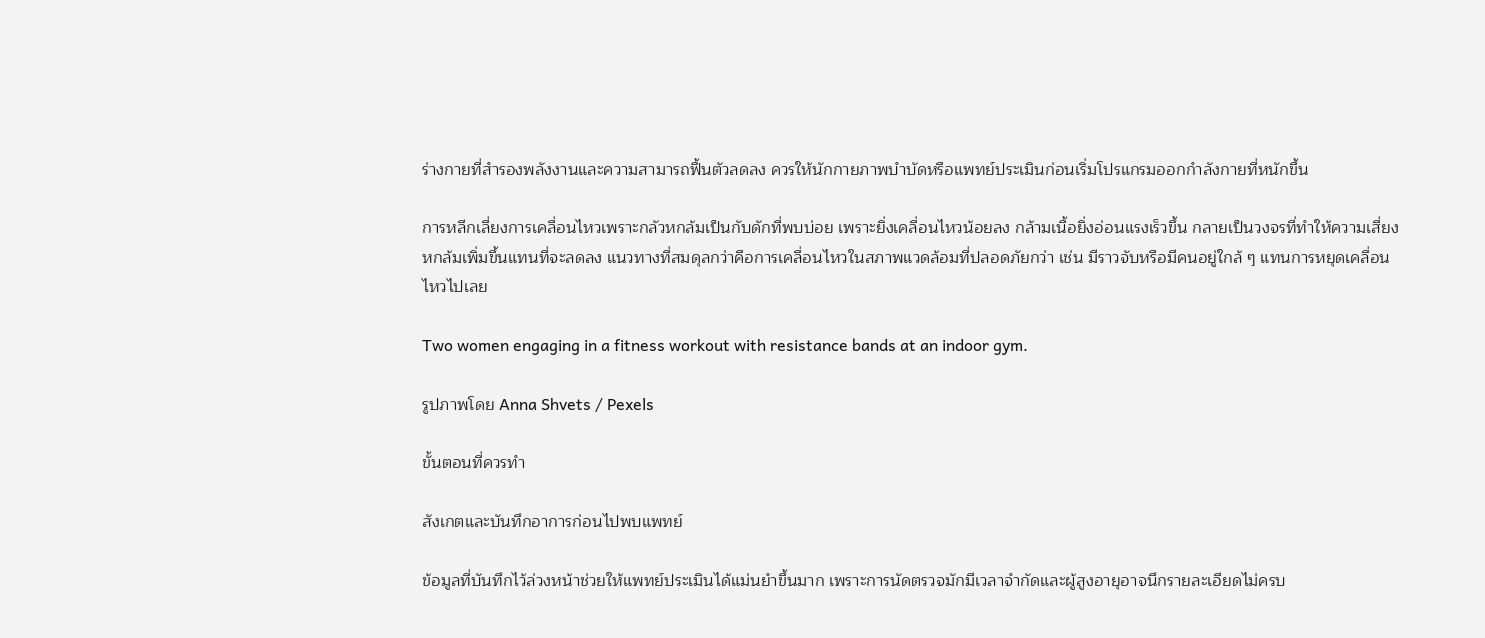ร่างกายที่สำรองพลังงานและความสามารถฟื้นตัวลดลง ควรให้นักกายภาพบำบัดหรือแพทย์ประเมินก่อนเริ่มโปรแกรมออกกำลังกายที่หนักขึ้น

การหลีกเลี่ยงการเคลื่อนไหวเพราะกลัวหกล้มเป็นกับดักที่พบบ่อย เพราะยิ่งเคลื่อนไหวน้อยลง กล้ามเนื้อยิ่งอ่อนแรงเร็วขึ้น กลายเป็นวงจรที่ทำให้ความเสี่ยงหกล้มเพิ่มขึ้นแทนที่จะลดลง แนวทางที่สมดุลกว่าคือการเคลื่อนไหวในสภาพแวดล้อมที่ปลอดภัยกว่า เช่น มีราวจับหรือมีคนอยู่ใกล้ ๆ แทนการหยุดเคลื่อนไหวไปเลย

Two women engaging in a fitness workout with resistance bands at an indoor gym.

รูปภาพโดย Anna Shvets / Pexels

ขั้นตอนที่ควรทำ

สังเกตและบันทึกอาการก่อนไปพบแพทย์

ข้อมูลที่บันทึกไว้ล่วงหน้าช่วยให้แพทย์ประเมินได้แม่นยำขึ้นมาก เพราะการนัดตรวจมักมีเวลาจำกัดและผู้สูงอายุอาจนึกรายละเอียดไม่ครบ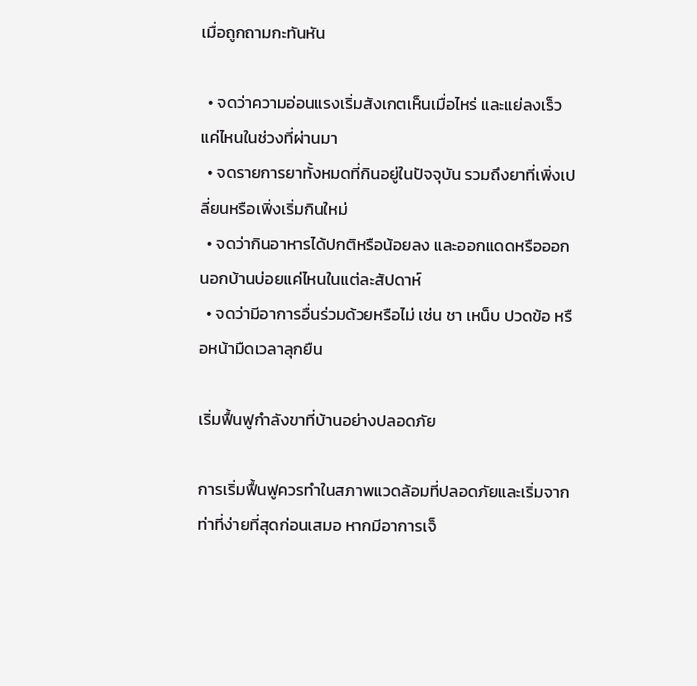เมื่อถูกถามกะทันหัน

  • จดว่าความอ่อนแรงเริ่มสังเกตเห็นเมื่อไหร่ และแย่ลงเร็วแค่ไหนในช่วงที่ผ่านมา
  • จดรายการยาทั้งหมดที่กินอยู่ในปัจจุบัน รวมถึงยาที่เพิ่งเปลี่ยนหรือเพิ่งเริ่มกินใหม่
  • จดว่ากินอาหารได้ปกติหรือน้อยลง และออกแดดหรือออกนอกบ้านบ่อยแค่ไหนในแต่ละสัปดาห์
  • จดว่ามีอาการอื่นร่วมด้วยหรือไม่ เช่น ชา เหน็บ ปวดข้อ หรือหน้ามืดเวลาลุกยืน

เริ่มฟื้นฟูกำลังขาที่บ้านอย่างปลอดภัย

การเริ่มฟื้นฟูควรทำในสภาพแวดล้อมที่ปลอดภัยและเริ่มจากท่าที่ง่ายที่สุดก่อนเสมอ หากมีอาการเจ็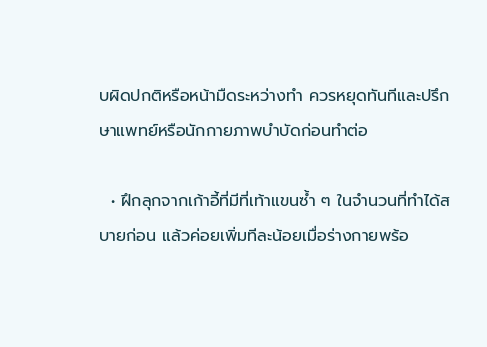บผิดปกติหรือหน้ามืดระหว่างทำ ควรหยุดทันทีและปรึกษาแพทย์หรือนักกายภาพบำบัดก่อนทำต่อ

  • ฝึกลุกจากเก้าอี้ที่มีที่เท้าแขนซ้ำ ๆ ในจำนวนที่ทำได้สบายก่อน แล้วค่อยเพิ่มทีละน้อยเมื่อร่างกายพร้อ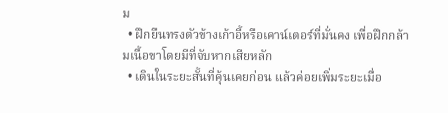ม
  • ฝึกยืนทรงตัวข้างเก้าอี้หรือเคาน์เตอร์ที่มั่นคง เพื่อฝึกกล้ามเนื้อขาโดยมีที่จับหากเสียหลัก
  • เดินในระยะสั้นที่คุ้นเคยก่อน แล้วค่อยเพิ่มระยะเมื่อ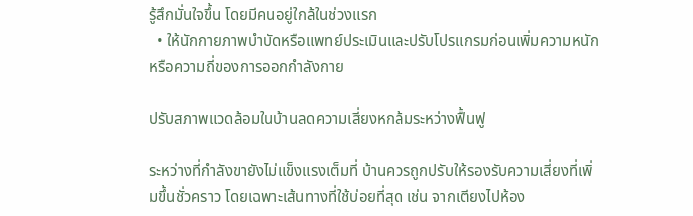รู้สึกมั่นใจขึ้น โดยมีคนอยู่ใกล้ในช่วงแรก
  • ให้นักกายภาพบำบัดหรือแพทย์ประเมินและปรับโปรแกรมก่อนเพิ่มความหนักหรือความถี่ของการออกกำลังกาย

ปรับสภาพแวดล้อมในบ้านลดความเสี่ยงหกล้มระหว่างฟื้นฟู

ระหว่างที่กำลังขายังไม่แข็งแรงเต็มที่ บ้านควรถูกปรับให้รองรับความเสี่ยงที่เพิ่มขึ้นชั่วคราว โดยเฉพาะเส้นทางที่ใช้บ่อยที่สุด เช่น จากเตียงไปห้อง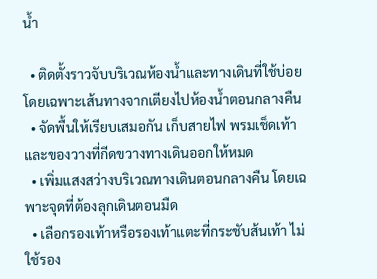น้ำ

  • ติดตั้งราวจับบริเวณห้องน้ำและทางเดินที่ใช้บ่อย โดยเฉพาะเส้นทางจากเตียงไปห้องน้ำตอนกลางคืน
  • จัดพื้นให้เรียบเสมอกัน เก็บสายไฟ พรมเช็ดเท้า และของวางที่กีดขวางทางเดินออกให้หมด
  • เพิ่มแสงสว่างบริเวณทางเดินตอนกลางคืน โดยเฉพาะจุดที่ต้องลุกเดินตอนมืด
  • เลือกรองเท้าหรือรองเท้าแตะที่กระชับส้นเท้า ไม่ใช้รอง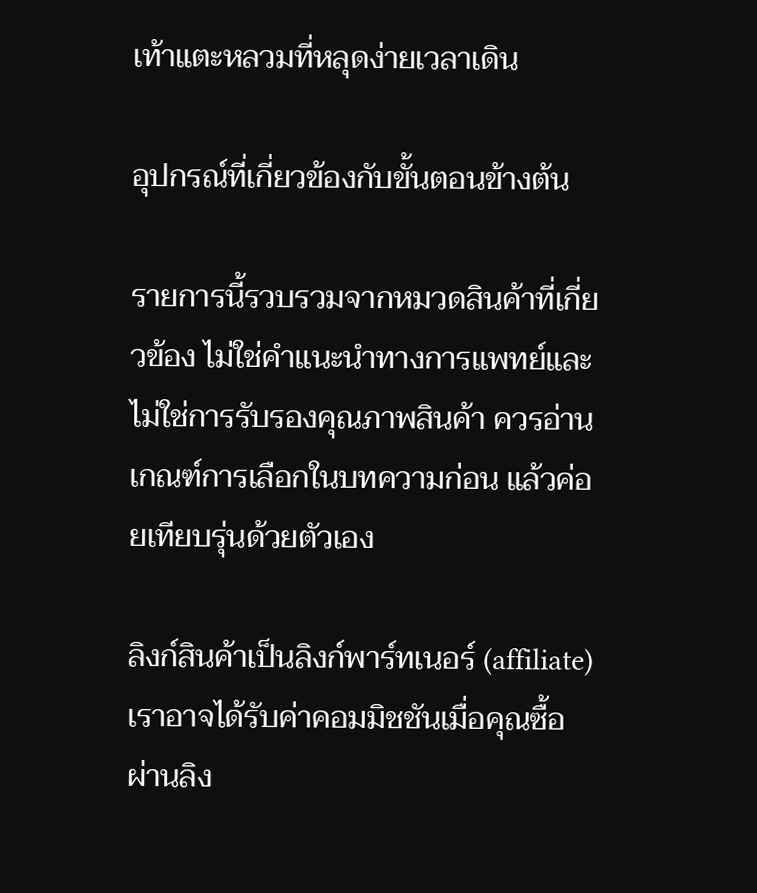เท้าแตะหลวมที่หลุดง่ายเวลาเดิน

อุปกรณ์ที่เกี่ยวข้องกับขั้นตอนข้างต้น

รายการนี้รวบรวมจากหมวดสินค้าที่เกี่ยวข้อง ไม่ใช่คำแนะนำทางการแพทย์และไม่ใช่การรับรองคุณภาพสินค้า ควรอ่านเกณฑ์การเลือกในบทความก่อน แล้วค่อยเทียบรุ่นด้วยตัวเอง

ลิงก์สินค้าเป็นลิงก์พาร์ทเนอร์ (affiliate) เราอาจได้รับค่าคอมมิชชันเมื่อคุณซื้อผ่านลิง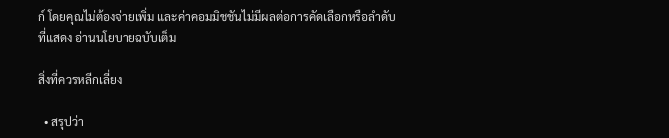ก์ โดยคุณไม่ต้องจ่ายเพิ่ม และค่าคอมมิชชันไม่มีผลต่อการคัดเลือกหรือลำดับที่แสดง อ่านนโยบายฉบับเต็ม

สิ่งที่ควรหลีกเลี่ยง

  • สรุปว่า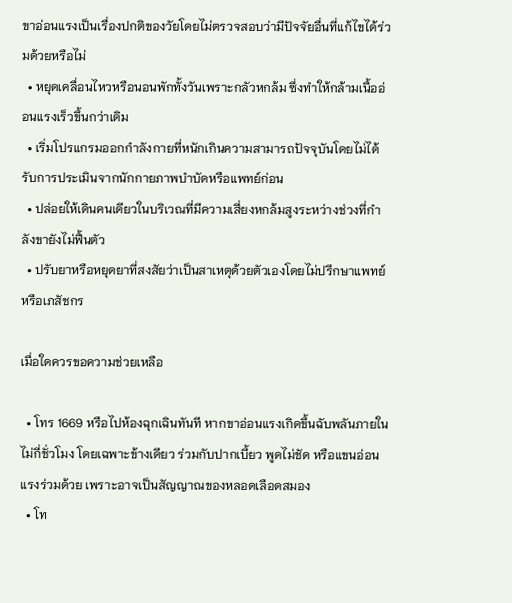ขาอ่อนแรงเป็นเรื่องปกติของวัยโดยไม่ตรวจสอบว่ามีปัจจัยอื่นที่แก้ไขได้ร่วมด้วยหรือไม่
  • หยุดเคลื่อนไหวหรือนอนพักทั้งวันเพราะกลัวหกล้ม ซึ่งทำให้กล้ามเนื้ออ่อนแรงเร็วขึ้นกว่าเดิม
  • เริ่มโปรแกรมออกกำลังกายที่หนักเกินความสามารถปัจจุบันโดยไม่ได้รับการประเมินจากนักกายภาพบำบัดหรือแพทย์ก่อน
  • ปล่อยให้เดินคนเดียวในบริเวณที่มีความเสี่ยงหกล้มสูงระหว่างช่วงที่กำลังขายังไม่ฟื้นตัว
  • ปรับยาหรือหยุดยาที่สงสัยว่าเป็นสาเหตุด้วยตัวเองโดยไม่ปรึกษาแพทย์หรือเภสัชกร

เมื่อใดควรขอความช่วยเหลือ

  • โทร 1669 หรือไปห้องฉุกเฉินทันที หากขาอ่อนแรงเกิดขึ้นฉับพลันภายในไม่กี่ชั่วโมง โดยเฉพาะข้างเดียว ร่วมกับปากเบี้ยว พูดไม่ชัด หรือแขนอ่อนแรงร่วมด้วย เพราะอาจเป็นสัญญาณของหลอดเลือดสมอง
  • โท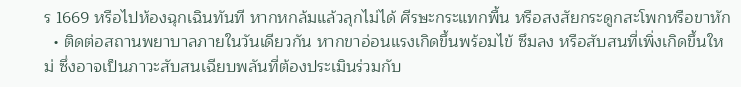ร 1669 หรือไปห้องฉุกเฉินทันที หากหกล้มแล้วลุกไม่ได้ ศีรษะกระแทกพื้น หรือสงสัยกระดูกสะโพกหรือขาหัก
  • ติดต่อสถานพยาบาลภายในวันเดียวกัน หากขาอ่อนแรงเกิดขึ้นพร้อมไข้ ซึมลง หรือสับสนที่เพิ่งเกิดขึ้นใหม่ ซึ่งอาจเป็นภาวะสับสนเฉียบพลันที่ต้องประเมินร่วมกับ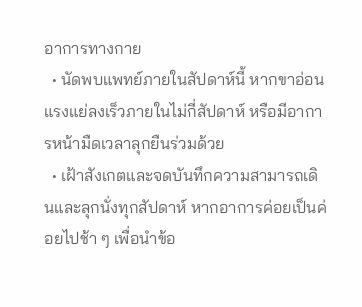อาการทางกาย
  • นัดพบแพทย์ภายในสัปดาห์นี้ หากขาอ่อนแรงแย่ลงเร็วภายในไม่กี่สัปดาห์ หรือมีอาการหน้ามืดเวลาลุกยืนร่วมด้วย
  • เฝ้าสังเกตและจดบันทึกความสามารถเดินและลุกนั่งทุกสัปดาห์ หากอาการค่อยเป็นค่อยไปช้า ๆ เพื่อนำข้อ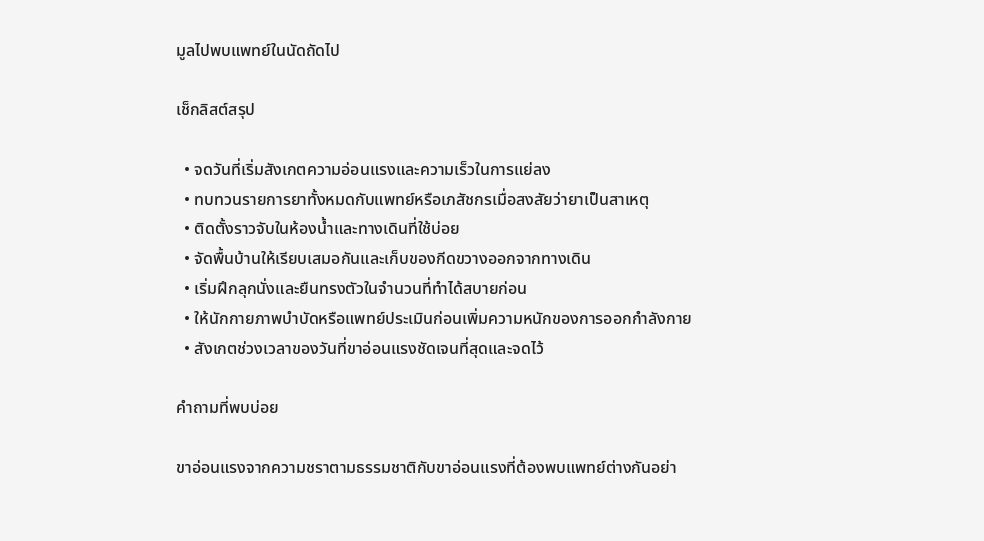มูลไปพบแพทย์ในนัดถัดไป

เช็กลิสต์สรุป

  • จดวันที่เริ่มสังเกตความอ่อนแรงและความเร็วในการแย่ลง
  • ทบทวนรายการยาทั้งหมดกับแพทย์หรือเภสัชกรเมื่อสงสัยว่ายาเป็นสาเหตุ
  • ติดตั้งราวจับในห้องน้ำและทางเดินที่ใช้บ่อย
  • จัดพื้นบ้านให้เรียบเสมอกันและเก็บของกีดขวางออกจากทางเดิน
  • เริ่มฝึกลุกนั่งและยืนทรงตัวในจำนวนที่ทำได้สบายก่อน
  • ให้นักกายภาพบำบัดหรือแพทย์ประเมินก่อนเพิ่มความหนักของการออกกำลังกาย
  • สังเกตช่วงเวลาของวันที่ขาอ่อนแรงชัดเจนที่สุดและจดไว้

คำถามที่พบบ่อย

ขาอ่อนแรงจากความชราตามธรรมชาติกับขาอ่อนแรงที่ต้องพบแพทย์ต่างกันอย่า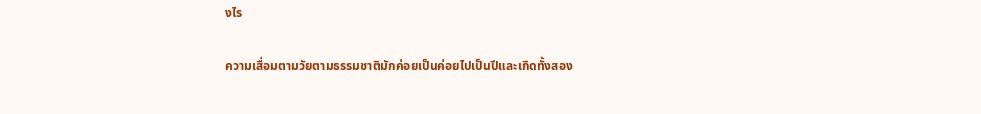งไร

ความเสื่อมตามวัยตามธรรมชาติมักค่อยเป็นค่อยไปเป็นปีและเกิดทั้งสอง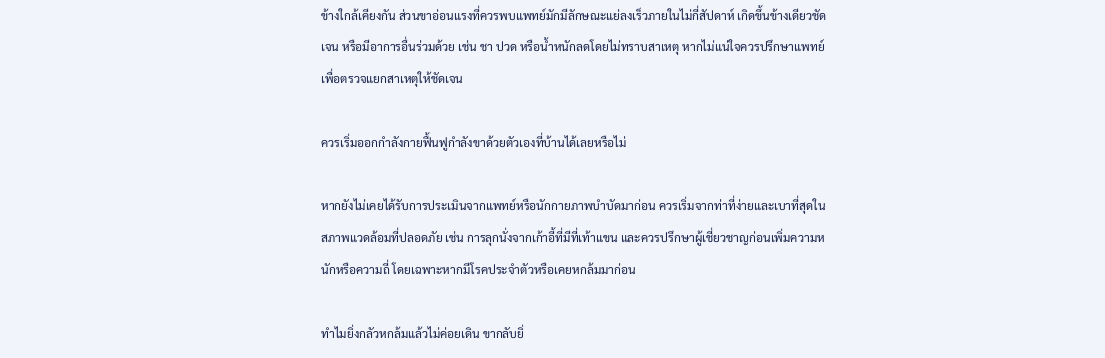ข้างใกล้เคียงกัน ส่วนขาอ่อนแรงที่ควรพบแพทย์มักมีลักษณะแย่ลงเร็วภายในไม่กี่สัปดาห์ เกิดขึ้นข้างเดียวชัดเจน หรือมีอาการอื่นร่วมด้วย เช่น ชา ปวด หรือน้ำหนักลดโดยไม่ทราบสาเหตุ หากไม่แน่ใจควรปรึกษาแพทย์เพื่อตรวจแยกสาเหตุให้ชัดเจน

ควรเริ่มออกกำลังกายฟื้นฟูกำลังขาด้วยตัวเองที่บ้านได้เลยหรือไม่

หากยังไม่เคยได้รับการประเมินจากแพทย์หรือนักกายภาพบำบัดมาก่อน ควรเริ่มจากท่าที่ง่ายและเบาที่สุดในสภาพแวดล้อมที่ปลอดภัย เช่น การลุกนั่งจากเก้าอี้ที่มีที่เท้าแขน และควรปรึกษาผู้เชี่ยวชาญก่อนเพิ่มความหนักหรือความถี่ โดยเฉพาะหากมีโรคประจำตัวหรือเคยหกล้มมาก่อน

ทำไมยิ่งกลัวหกล้มแล้วไม่ค่อยเดิน ขากลับยิ่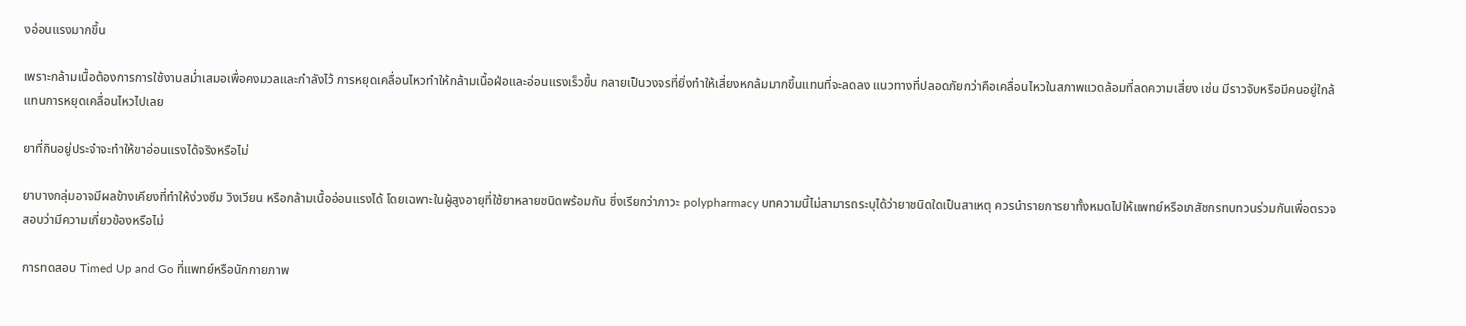งอ่อนแรงมากขึ้น

เพราะกล้ามเนื้อต้องการการใช้งานสม่ำเสมอเพื่อคงมวลและกำลังไว้ การหยุดเคลื่อนไหวทำให้กล้ามเนื้อฝ่อและอ่อนแรงเร็วขึ้น กลายเป็นวงจรที่ยิ่งทำให้เสี่ยงหกล้มมากขึ้นแทนที่จะลดลง แนวทางที่ปลอดภัยกว่าคือเคลื่อนไหวในสภาพแวดล้อมที่ลดความเสี่ยง เช่น มีราวจับหรือมีคนอยู่ใกล้ แทนการหยุดเคลื่อนไหวไปเลย

ยาที่กินอยู่ประจำจะทำให้ขาอ่อนแรงได้จริงหรือไม่

ยาบางกลุ่มอาจมีผลข้างเคียงที่ทำให้ง่วงซึม วิงเวียน หรือกล้ามเนื้ออ่อนแรงได้ โดยเฉพาะในผู้สูงอายุที่ใช้ยาหลายชนิดพร้อมกัน ซึ่งเรียกว่าภาวะ polypharmacy บทความนี้ไม่สามารถระบุได้ว่ายาชนิดใดเป็นสาเหตุ ควรนำรายการยาทั้งหมดไปให้แพทย์หรือเภสัชกรทบทวนร่วมกันเพื่อตรวจสอบว่ามีความเกี่ยวข้องหรือไม่

การทดสอบ Timed Up and Go ที่แพทย์หรือนักกายภาพ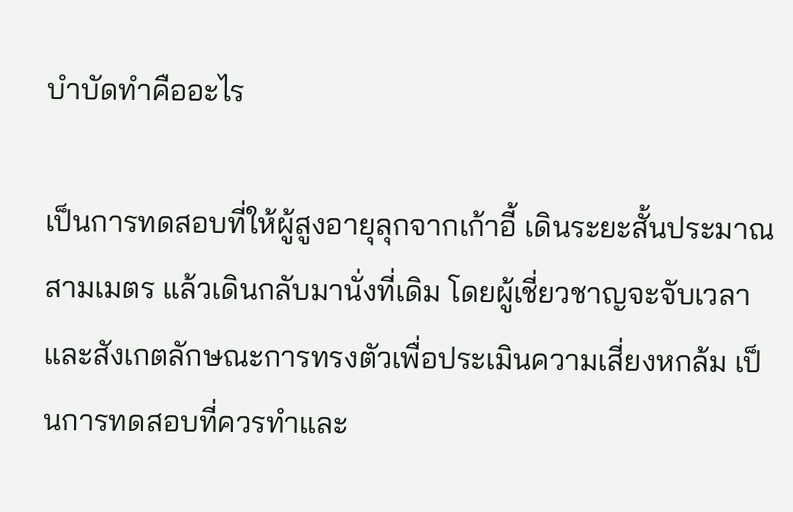บำบัดทำคืออะไร

เป็นการทดสอบที่ให้ผู้สูงอายุลุกจากเก้าอี้ เดินระยะสั้นประมาณสามเมตร แล้วเดินกลับมานั่งที่เดิม โดยผู้เชี่ยวชาญจะจับเวลาและสังเกตลักษณะการทรงตัวเพื่อประเมินความเสี่ยงหกล้ม เป็นการทดสอบที่ควรทำและ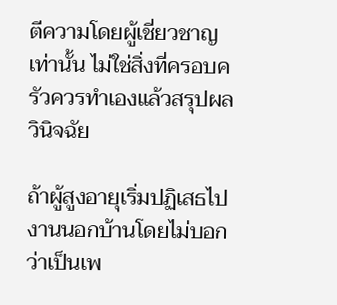ตีความโดยผู้เชี่ยวชาญเท่านั้น ไม่ใช่สิ่งที่ครอบครัวควรทำเองแล้วสรุปผลวินิจฉัย

ถ้าผู้สูงอายุเริ่มปฏิเสธไปงานนอกบ้านโดยไม่บอกว่าเป็นเพ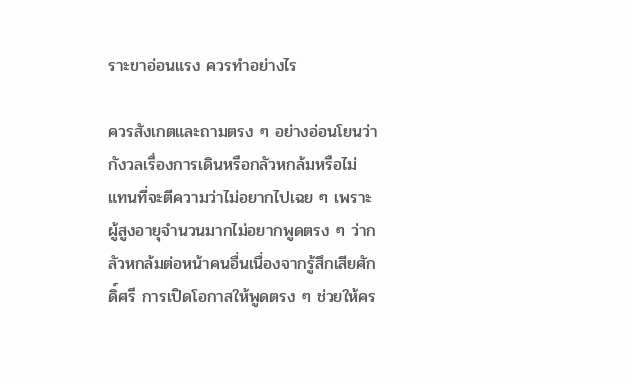ราะขาอ่อนแรง ควรทำอย่างไร

ควรสังเกตและถามตรง ๆ อย่างอ่อนโยนว่ากังวลเรื่องการเดินหรือกลัวหกล้มหรือไม่ แทนที่จะตีความว่าไม่อยากไปเฉย ๆ เพราะผู้สูงอายุจำนวนมากไม่อยากพูดตรง ๆ ว่ากลัวหกล้มต่อหน้าคนอื่นเนื่องจากรู้สึกเสียศักดิ์ศรี การเปิดโอกาสให้พูดตรง ๆ ช่วยให้คร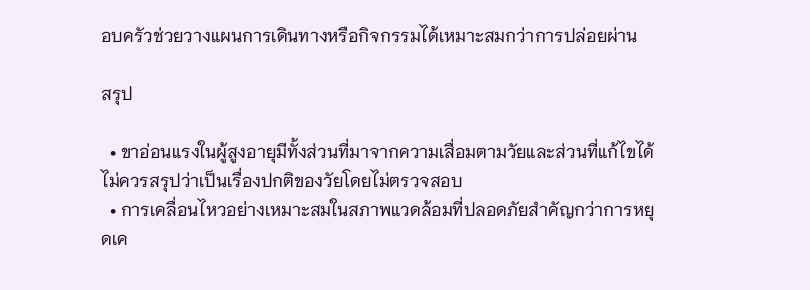อบครัวช่วยวางแผนการเดินทางหรือกิจกรรมได้เหมาะสมกว่าการปล่อยผ่าน

สรุป

  • ขาอ่อนแรงในผู้สูงอายุมีทั้งส่วนที่มาจากความเสื่อมตามวัยและส่วนที่แก้ไขได้ ไม่ควรสรุปว่าเป็นเรื่องปกติของวัยโดยไม่ตรวจสอบ
  • การเคลื่อนไหวอย่างเหมาะสมในสภาพแวดล้อมที่ปลอดภัยสำคัญกว่าการหยุดเค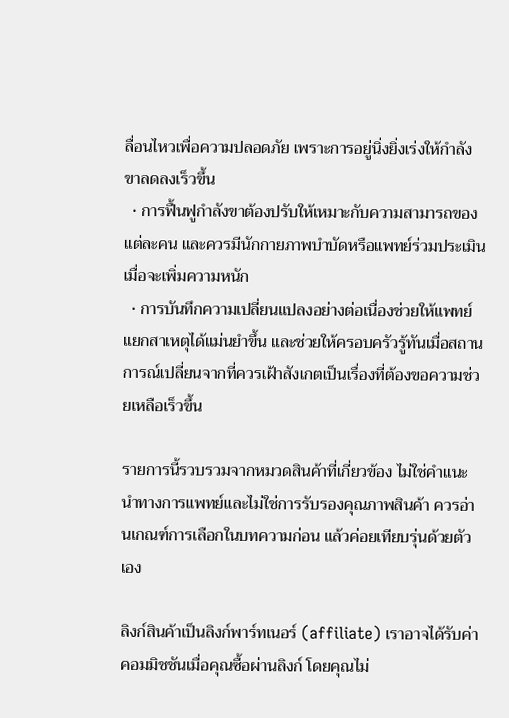ลื่อนไหวเพื่อความปลอดภัย เพราะการอยู่นิ่งยิ่งเร่งให้กำลังขาลดลงเร็วขึ้น
  • การฟื้นฟูกำลังขาต้องปรับให้เหมาะกับความสามารถของแต่ละคน และควรมีนักกายภาพบำบัดหรือแพทย์ร่วมประเมินเมื่อจะเพิ่มความหนัก
  • การบันทึกความเปลี่ยนแปลงอย่างต่อเนื่องช่วยให้แพทย์แยกสาเหตุได้แม่นยำขึ้น และช่วยให้ครอบครัวรู้ทันเมื่อสถานการณ์เปลี่ยนจากที่ควรเฝ้าสังเกตเป็นเรื่องที่ต้องขอความช่วยเหลือเร็วขึ้น

รายการนี้รวบรวมจากหมวดสินค้าที่เกี่ยวข้อง ไม่ใช่คำแนะนำทางการแพทย์และไม่ใช่การรับรองคุณภาพสินค้า ควรอ่านเกณฑ์การเลือกในบทความก่อน แล้วค่อยเทียบรุ่นด้วยตัวเอง

ลิงก์สินค้าเป็นลิงก์พาร์ทเนอร์ (affiliate) เราอาจได้รับค่าคอมมิชชันเมื่อคุณซื้อผ่านลิงก์ โดยคุณไม่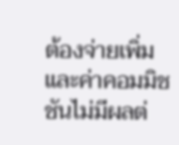ต้องจ่ายเพิ่ม และค่าคอมมิชชันไม่มีผลต่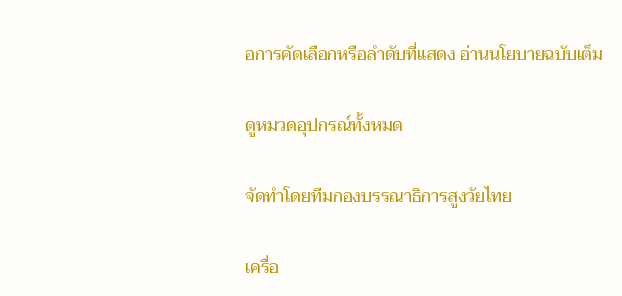อการคัดเลือกหรือลำดับที่แสดง อ่านนโยบายฉบับเต็ม

ดูหมวดอุปกรณ์ทั้งหมด

จัดทำโดยทีมกองบรรณาธิการสูงวัยไทย

เครื่อ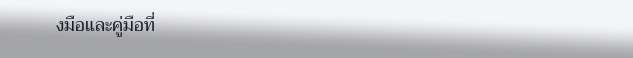งมือและคู่มือที่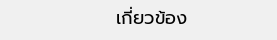เกี่ยวข้อง